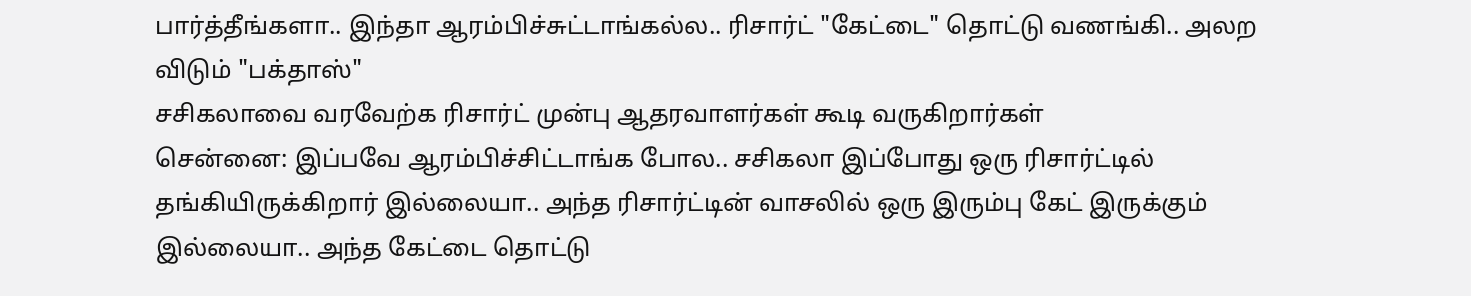பார்த்தீங்களா.. இந்தா ஆரம்பிச்சுட்டாங்கல்ல.. ரிசார்ட் "கேட்டை" தொட்டு வணங்கி.. அலற விடும் "பக்தாஸ்"
சசிகலாவை வரவேற்க ரிசார்ட் முன்பு ஆதரவாளர்கள் கூடி வருகிறார்கள்
சென்னை: இப்பவே ஆரம்பிச்சிட்டாங்க போல.. சசிகலா இப்போது ஒரு ரிசார்ட்டில் தங்கியிருக்கிறார் இல்லையா.. அந்த ரிசார்ட்டின் வாசலில் ஒரு இரும்பு கேட் இருக்கும் இல்லையா.. அந்த கேட்டை தொட்டு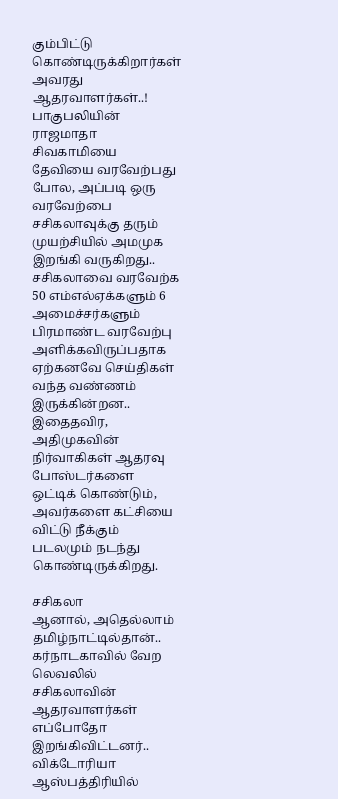கும்பிட்டு கொண்டிருக்கிறார்கள் அவரது ஆதரவாளர்கள்..!
பாகுபலியின் ராஜமாதா சிவகாமியை தேவியை வரவேற்பது போல, அப்படி ஒரு வரவேற்பை சசிகலாவுக்கு தரும் முயற்சியில் அமமுக இறங்கி வருகிறது..
சசிகலாவை வரவேற்க 50 எம்எல்ஏக்களும் 6 அமைச்சர்களும் பிரமாண்ட வரவேற்பு அளிக்கவிருப்பதாக ஏற்கனவே செய்திகள் வந்த வண்ணம் இருக்கின்றன.. இதைதவிர, அதிமுகவின் நிர்வாகிகள் ஆதரவு போஸ்டர்களை ஒட்டிக் கொண்டும், அவர்களை கட்சியை விட்டு நீக்கும் படலமும் நடந்து கொண்டிருக்கிறது.

சசிகலா
ஆனால், அதெல்லாம் தமிழ்நாட்டில்தான்.. கர்நாடகாவில் வேற லெவலில் சசிகலாவின் ஆதரவாளர்கள் எப்போதோ இறங்கிவிட்டனர்.. விக்டோரியா ஆஸ்பத்திரியில்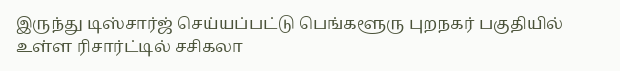இருந்து டிஸ்சார்ஜ் செய்யப்பட்டு பெங்களூரு புறநகர் பகுதியில் உள்ள ரிசார்ட்டில் சசிகலா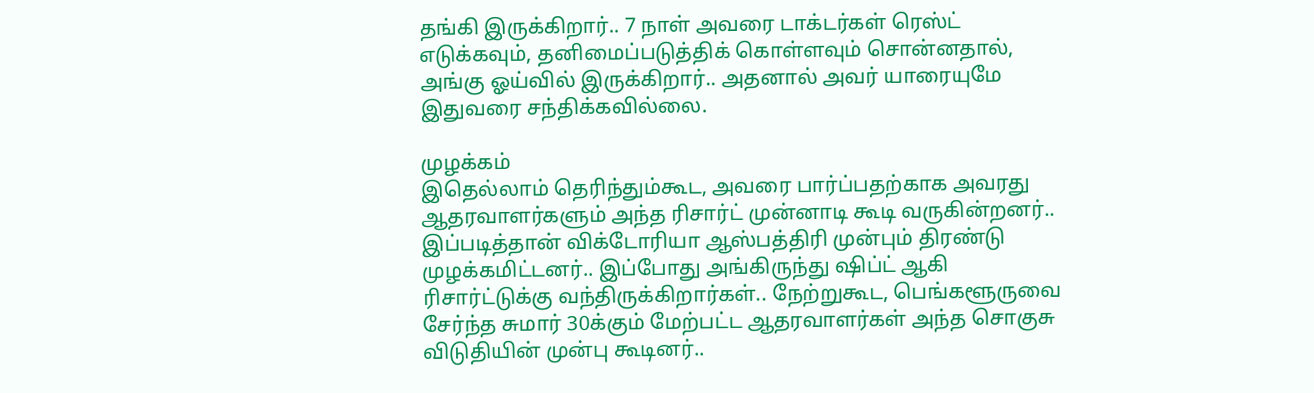தங்கி இருக்கிறார்.. 7 நாள் அவரை டாக்டர்கள் ரெஸ்ட் எடுக்கவும், தனிமைப்படுத்திக் கொள்ளவும் சொன்னதால், அங்கு ஓய்வில் இருக்கிறார்.. அதனால் அவர் யாரையுமே இதுவரை சந்திக்கவில்லை.

முழக்கம்
இதெல்லாம் தெரிந்தும்கூட, அவரை பார்ப்பதற்காக அவரது ஆதரவாளர்களும் அந்த ரிசார்ட் முன்னாடி கூடி வருகின்றனர்.. இப்படித்தான் விக்டோரியா ஆஸ்பத்திரி முன்பும் திரண்டு முழக்கமிட்டனர்.. இப்போது அங்கிருந்து ஷிப்ட் ஆகி ரிசார்ட்டுக்கு வந்திருக்கிறார்கள்.. நேற்றுகூட, பெங்களூருவை சேர்ந்த சுமார் 30க்கும் மேற்பட்ட ஆதரவாளர்கள் அந்த சொகுசு விடுதியின் முன்பு கூடினர்..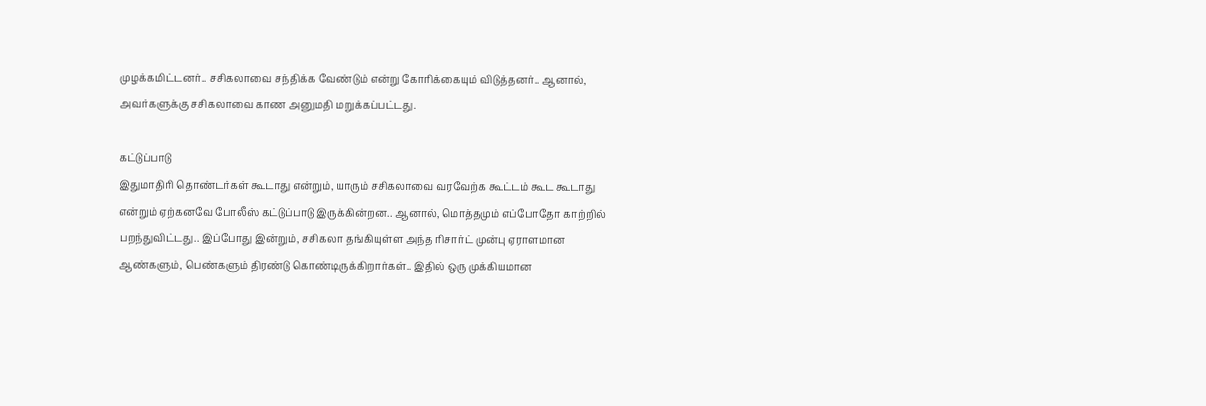முழக்கமிட்டனர்.. சசிகலாவை சந்திக்க வேண்டும் என்று கோரிக்கையும் விடுத்தனர்.. ஆனால், அவர்களுக்கு சசிகலாவை காண அனுமதி மறுக்கப்பட்டது.

கட்டுப்பாடு
இதுமாதிரி தொண்டர்கள் கூடாது என்றும், யாரும் சசிகலாவை வரவேற்க கூட்டம் கூட கூடாது என்றும் ஏற்கனவே போலீஸ் கட்டுப்பாடு இருக்கின்றன.. ஆனால், மொத்தமும் எப்போதோ காற்றில் பறந்துவிட்டது.. இப்போது இன்றும், சசிகலா தங்கியுள்ள அந்த ரிசார்ட் முன்பு ஏராளமான ஆண்களும், பெண்களும் திரண்டு கொண்டிருக்கிறார்கள்.. இதில் ஒரு முக்கியமான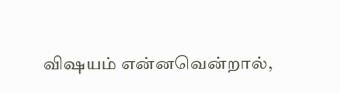விஷயம் என்னவென்றால்,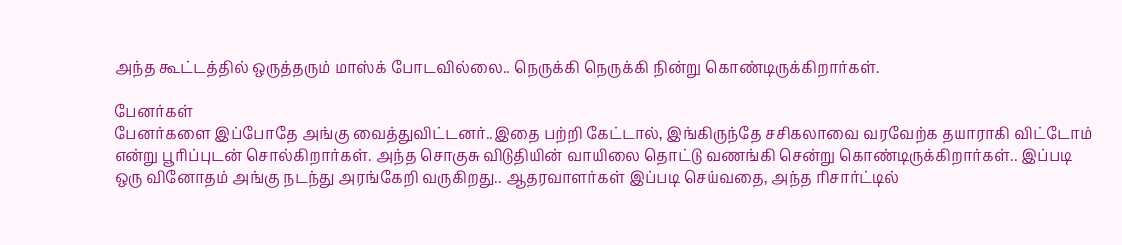அந்த கூட்டத்தில் ஒருத்தரும் மாஸ்க் போடவில்லை.. நெருக்கி நெருக்கி நின்று கொண்டிருக்கிறார்கள்.

பேனர்கள்
பேனர்களை இப்போதே அங்கு வைத்துவிட்டனர்..இதை பற்றி கேட்டால், இங்கிருந்தே சசிகலாவை வரவேற்க தயாராகி விட்டோம் என்று பூரிப்புடன் சொல்கிறார்கள். அந்த சொகுசு விடுதியின் வாயிலை தொட்டு வணங்கி சென்று கொண்டிருக்கிறார்கள்.. இப்படி ஒரு வினோதம் அங்கு நடந்து அரங்கேறி வருகிறது.. ஆதரவாளர்கள் இப்படி செய்வதை, அந்த ரிசார்ட்டில்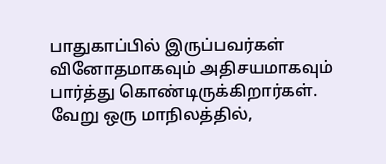பாதுகாப்பில் இருப்பவர்கள் வினோதமாகவும் அதிசயமாகவும் பார்த்து கொண்டிருக்கிறார்கள். வேறு ஒரு மாநிலத்தில்,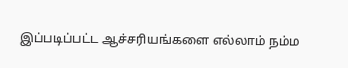இப்படிப்பட்ட ஆச்சரியங்களை எல்லாம் நம்ம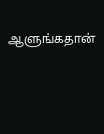ஆளுங்கதான்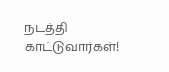நடத்தி காட்டுவார்கள்!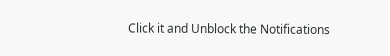Click it and Unblock the Notifications